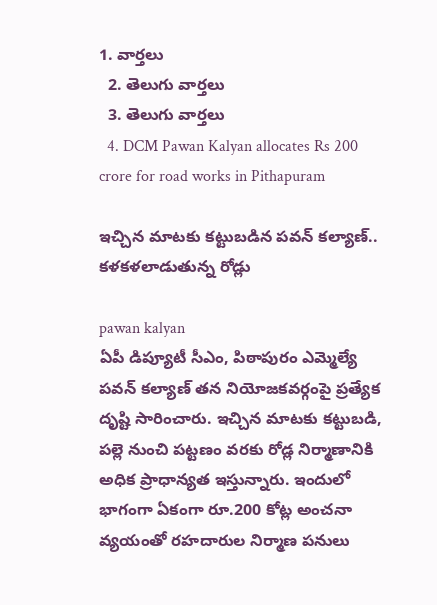1. వార్తలు
  2. తెలుగు వార్తలు
  3. తెలుగు వార్తలు
  4. DCM Pawan Kalyan allocates Rs 200 crore for road works in Pithapuram

ఇచ్చిన మాటకు కట్టుబడిన పవన్ కల్యాణ్.. కళకళలాడుతున్న రోడ్లు

pawan kalyan
ఏపీ డిప్యూటీ సీఎం, పిఠాపురం ఎమ్మెల్యే ప‌వ‌న్ క‌ల్యాణ్‌ తన నియోజకవర్గంపై ప్రత్యేక దృష్టి సారించారు. ఇచ్చిన మాటకు కట్టుబడి, పల్లె నుంచి పట్టణం వరకు రోడ్ల నిర్మాణానికి అధిక ప్రాధాన్యత ఇస్తున్నారు. ఇందులో భాగంగా ఏకంగా రూ.200 కోట్ల అంచనా వ్యయంతో రహదారుల నిర్మాణ పనులు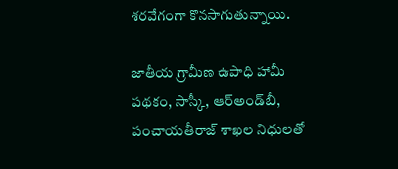శరవేగంగా కొనసాగుతున్నాయి.

జాతీయ గ్రామీణ ఉపాధి హామీ పథకం, సాస్కీ, ఆర్‌అండ్‌బీ, పంచాయతీరాజ్ శాఖల నిధులతో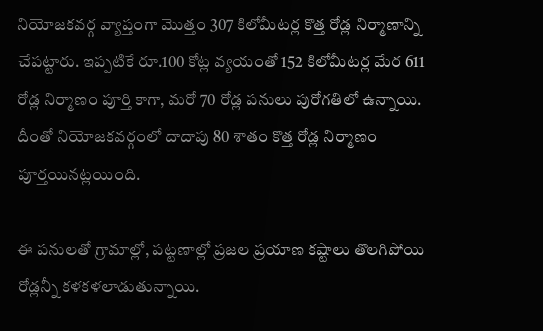నియోజకవర్గ వ్యాప్తంగా మొత్తం 307 కిలోమీటర్ల కొత్త రోడ్ల నిర్మాణాన్ని చేపట్టారు. ఇప్పటికే రూ.100 కోట్ల వ్యయంతో 152 కిలోమీటర్ల మేర 611 రోడ్ల నిర్మాణం పూర్తి కాగా, మరో 70 రోడ్ల పనులు పురోగతిలో ఉన్నాయి. దీంతో నియోజకవర్గంలో దాదాపు 80 శాతం కొత్త రోడ్ల నిర్మాణం పూర్తయినట్లయింది.

ఈ పనులతో గ్రామాల్లో, పట్టణాల్లో ప్రజల ప్రయాణ కష్టాలు తొలగిపోయి రోడ్లన్నీ కళకళలాడుతున్నాయి.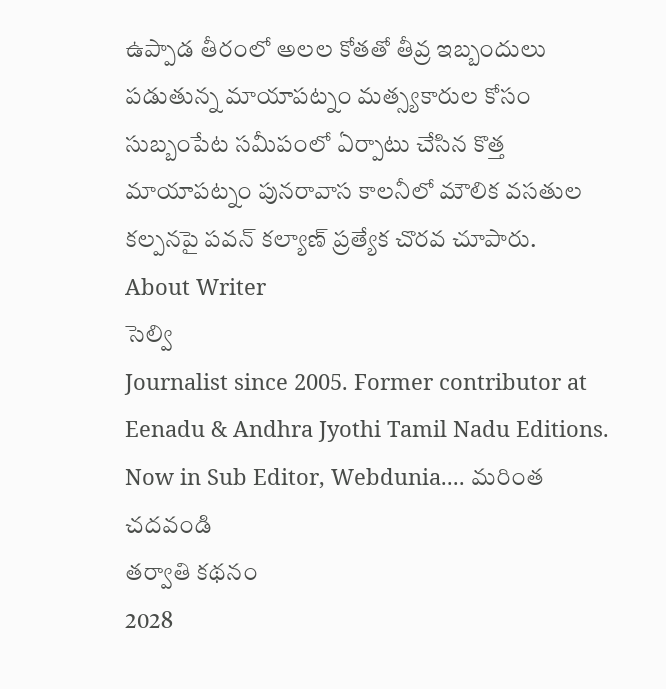ఉప్పాడ తీరంలో అలల కోతతో తీవ్ర ఇబ్బందులు పడుతున్న మాయాపట్నం మత్స్యకారుల కోసం సుబ్బంపేట సమీపంలో ఏర్పాటు చేసిన కొత్త మాయాపట్నం పునరావాస కాలనీలో మౌలిక వసతుల కల్పనపై పవన్ కల్యాణ్ ప్రత్యేక చొరవ చూపారు.
About Writer
సెల్వి
Journalist since 2005. Former contributor at Eenadu & Andhra Jyothi Tamil Nadu Editions. Now in Sub Editor, Webdunia.... మరింత చదవండి
తర్వాతి కథనం
2028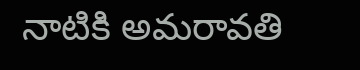నాటికి అమరావతి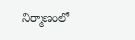నిర్మాణంలో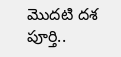మొదటి దశ పూర్తి..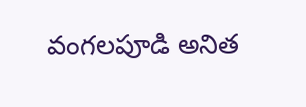వంగలపూడి అనిత